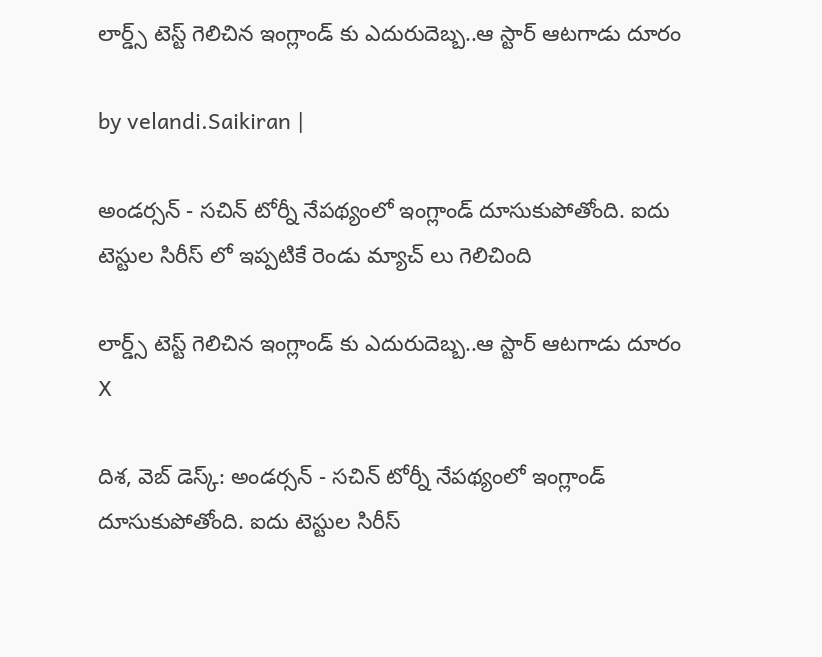లార్డ్స్ టెస్ట్ గెలిచిన ఇంగ్లాండ్ కు ఎదురుదెబ్బ..ఆ స్టార్ ఆటగాడు దూరం

by velandi.Saikiran |

అండర్సన్ - సచిన్ టోర్నీ నేపథ్యంలో ఇంగ్లాండ్ దూసుకుపోతోంది. ఐదు టెస్టుల సిరీస్ లో ఇప్పటికే రెండు మ్యాచ్ లు గెలిచింది

లార్డ్స్ టెస్ట్ గెలిచిన ఇంగ్లాండ్ కు ఎదురుదెబ్బ..ఆ స్టార్ ఆటగాడు దూరం
X

దిశ, వెబ్ డెస్క్: అండర్సన్ - సచిన్ టోర్నీ నేపథ్యంలో ఇంగ్లాండ్ దూసుకుపోతోంది. ఐదు టెస్టుల సిరీస్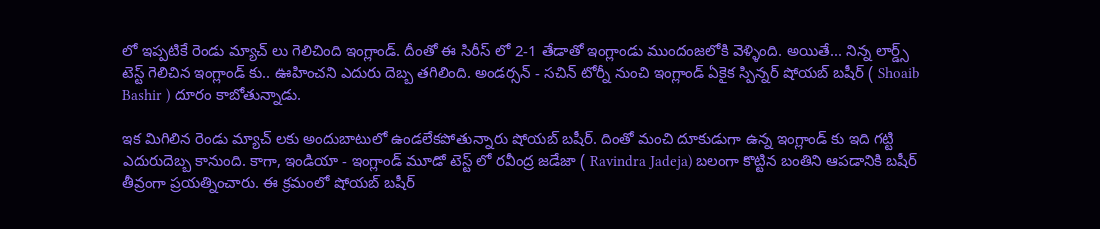లో ఇప్పటికే రెండు మ్యాచ్ లు గెలిచింది ఇంగ్లాండ్. దీంతో ఈ సిరీస్ లో 2-1 తేడాతో ఇంగ్లాండు ముందంజలోకి వెళ్ళింది. అయితే... నిన్న లార్డ్స్ టెస్ట్ గెలిచిన ఇంగ్లాండ్ కు.. ఊహించని ఎదురు దెబ్బ తగిలింది. అండర్సన్ - సచిన్ టోర్నీ నుంచి ఇంగ్లాండ్ ఏకైక స్పిన్నర్ షోయబ్ బషీర్ ( Shoaib Bashir ) దూరం కాబోతున్నాడు.

ఇక మిగిలిన రెండు మ్యాచ్ లకు అందుబాటులో ఉండలేకపోతున్నారు షోయబ్ బషీర్. దింతో మంచి దూకుడుగా ఉన్న ఇంగ్లాండ్ కు ఇది గట్టి ఎదురుదెబ్బ కానుంది. కాగా, ఇండియా - ఇంగ్లాండ్ మూడో టెస్ట్ లో రవీంద్ర జడేజా ( Ravindra Jadeja) బలంగా కొట్టిన బంతిని ఆపడానికి బషీర్ తీవ్రంగా ప్రయత్నించారు. ఈ క్రమంలో షోయబ్ బషీర్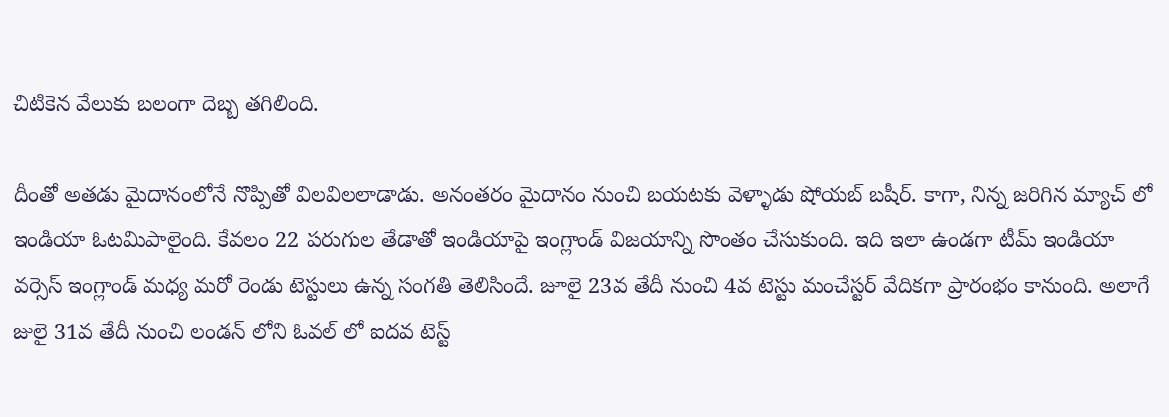చిటికెన వేలుకు బలంగా దెబ్బ తగిలింది.

దీంతో అతడు మైదానంలోనే నొప్పితో విలవిలలాడాడు. అనంతరం మైదానం నుంచి బయటకు వెళ్ళాడు షోయబ్ బషీర్. కాగా, నిన్న జరిగిన మ్యాచ్ లో ఇండియా ఓటమిపాలైంది. కేవలం 22 పరుగుల తేడాతో ఇండియాపై ఇంగ్లాండ్ విజయాన్ని సొంతం చేసుకుంది. ఇది ఇలా ఉండగా టీమ్ ఇండియా వర్సెస్ ఇంగ్లాండ్ మధ్య మరో రెండు టెస్టులు ఉన్న సంగతి తెలిసిందే. జూలై 23వ తేదీ నుంచి 4వ టెస్టు మంచేస్టర్ వేదికగా ప్రారంభం కానుంది. అలాగే జులై 31వ తేదీ నుంచి లండన్ లోని ఓవల్ లో ఐదవ టెస్ట్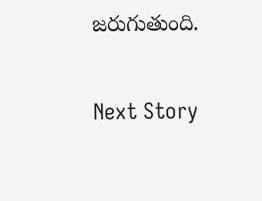జరుగుతుంది.

Next Story